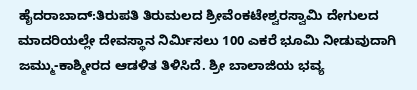ಹೈದರಾಬಾದ್:ತಿರುಪತಿ ತಿರುಮಲದ ಶ್ರೀವೆಂಕಟೇಶ್ವರಸ್ವಾಮಿ ದೇಗುಲದ ಮಾದರಿಯಲ್ಲೇ ದೇವಸ್ಥಾನ ನಿರ್ವಿುಸಲು 100 ಎಕರೆ ಭೂಮಿ ನೀಡುವುದಾಗಿ ಜಮ್ಮು-ಕಾಶ್ಮೀರದ ಆಡಳಿತ ತಿಳಿಸಿದೆ. ಶ್ರೀ ಬಾಲಾಜಿಯ ಭವ್ಯ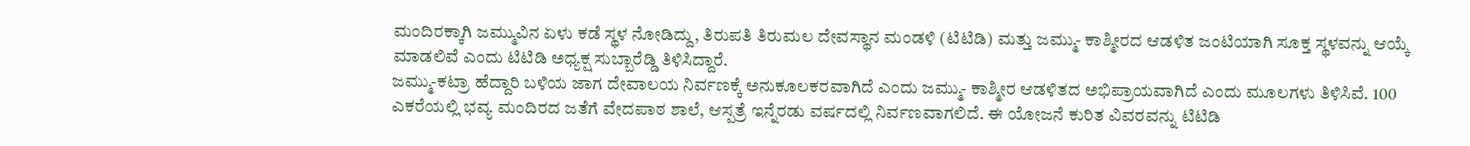ಮಂದಿರಕ್ಕಾಗಿ ಜಮ್ಮುವಿನ ಏಳು ಕಡೆ ಸ್ಥಳ ನೋಡಿದ್ದು, ತಿರುಪತಿ ತಿರುಮಲ ದೇವಸ್ಥಾನ ಮಂಡಳಿ (ಟಿಟಿಡಿ) ಮತ್ತು ಜಮ್ಮು- ಕಾಶ್ಮೀರದ ಆಡಳಿತ ಜಂಟಿಯಾಗಿ ಸೂಕ್ತ ಸ್ಥಳವನ್ನು ಆಯ್ಕೆ ಮಾಡಲಿವೆ ಎಂದು ಟಿಟಿಡಿ ಅಧ್ಯಕ್ಷ ಸುಬ್ಬಾರೆಡ್ಡಿ ತಿಳಿಸಿದ್ದಾರೆ.
ಜಮ್ಮು-ಕಟ್ರಾ ಹೆದ್ದಾರಿ ಬಳಿಯ ಜಾಗ ದೇವಾಲಯ ನಿರ್ವಣಕ್ಕೆ ಅನುಕೂಲಕರವಾಗಿದೆ ಎಂದು ಜಮ್ಮು- ಕಾಶ್ಮೀರ ಆಡಳಿತದ ಅಭಿಪ್ರಾಯವಾಗಿದೆ ಎಂದು ಮೂಲಗಳು ತಿಳಿಸಿವೆ. 100 ಎಕರೆಯಲ್ಲಿ ಭವ್ಯ ಮಂದಿರದ ಜತೆಗೆ ವೇದಪಾಠ ಶಾಲೆ, ಆಸ್ಪತ್ರೆ ಇನ್ನೆರಡು ವರ್ಷದಲ್ಲಿ ನಿರ್ವಣವಾಗಲಿದೆ. ಈ ಯೋಜನೆ ಕುರಿತ ವಿವರವನ್ನು ಟಿಟಿಡಿ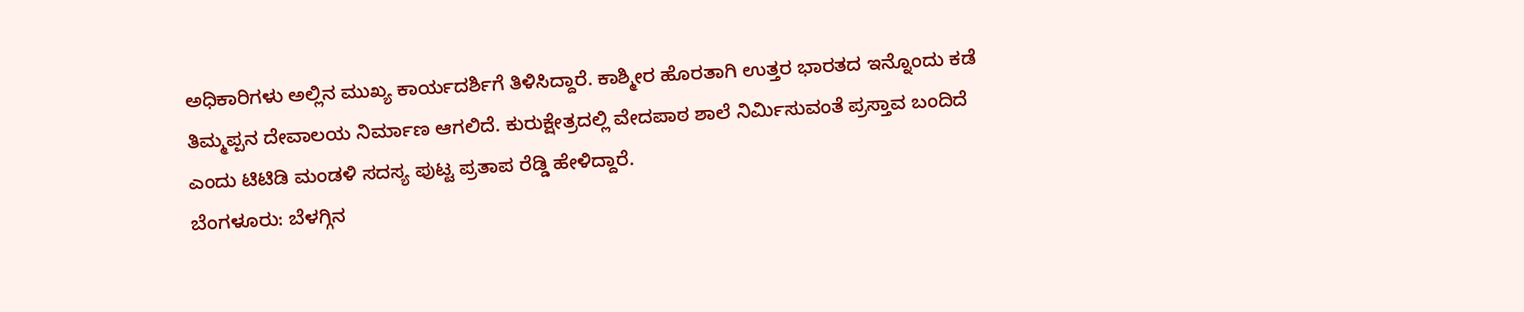ಅಧಿಕಾರಿಗಳು ಅಲ್ಲಿನ ಮುಖ್ಯ ಕಾರ್ಯದರ್ಶಿಗೆ ತಿಳಿಸಿದ್ದಾರೆ. ಕಾಶ್ಮೀರ ಹೊರತಾಗಿ ಉತ್ತರ ಭಾರತದ ಇನ್ನೊಂದು ಕಡೆ ತಿಮ್ಮಪ್ಪನ ದೇವಾಲಯ ನಿರ್ಮಾಣ ಆಗಲಿದೆ. ಕುರುಕ್ಷೇತ್ರದಲ್ಲಿ ವೇದಪಾಠ ಶಾಲೆ ನಿರ್ವಿುಸುವಂತೆ ಪ್ರಸ್ತಾವ ಬಂದಿದೆ ಎಂದು ಟಿಟಿಡಿ ಮಂಡಳಿ ಸದಸ್ಯ ಪುಟ್ಟ ಪ್ರತಾಪ ರೆಡ್ಡಿ ಹೇಳಿದ್ದಾರೆ.
ಬೆಂಗಳೂರು: ಬೆಳಗ್ಗಿನ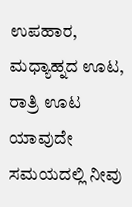ಉಪಹಾರ, ಮಧ್ಯಾಹ್ನದ ಊಟ, ರಾತ್ರಿ ಊಟ ಯಾವುದೇ ಸಮಯದಲ್ಲಿ ನೀವು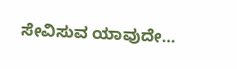ಸೇವಿಸುವ ಯಾವುದೇ…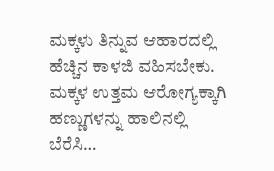ಮಕ್ಕಳು ತಿನ್ನುವ ಆಹಾರದಲ್ಲಿ ಹೆಚ್ಚಿನ ಕಾಳಜಿ ವಹಿಸಬೇಕು. ಮಕ್ಕಳ ಉತ್ತಮ ಆರೋಗ್ಯಕ್ಕಾಗಿ ಹಣ್ಣುಗಳನ್ನು ಹಾಲಿನಲ್ಲಿ ಬೆರೆಸಿ…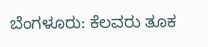ಬೆಂಗಳೂರು: ಕೆಲವರು ತೂಕ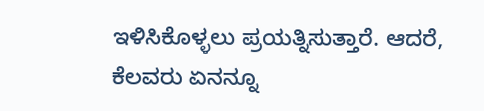ಇಳಿಸಿಕೊಳ್ಳಲು ಪ್ರಯತ್ನಿಸುತ್ತಾರೆ. ಆದರೆ, ಕೆಲವರು ಏನನ್ನೂ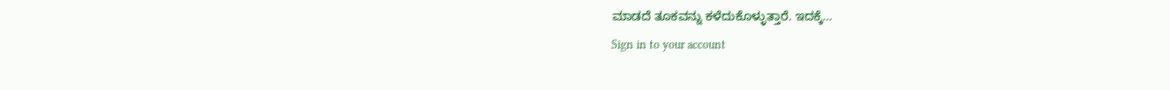ಮಾಡದೆ ತೂಕವನ್ನು ಕಳೆದುಕೊಳ್ಳುತ್ತಾರೆ. ಇದಕ್ಕೆ…
Sign in to your account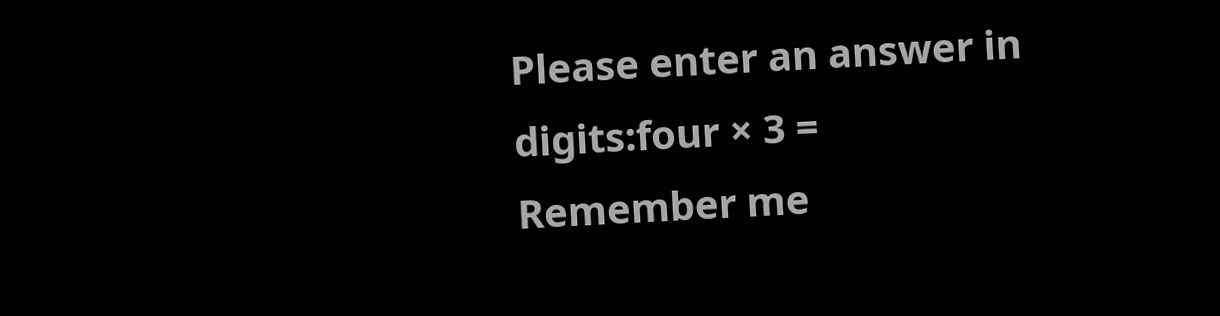Please enter an answer in digits:four × 3 =
Remember me